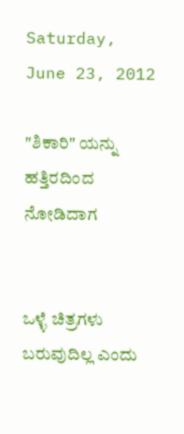Saturday, June 23, 2012

"ಶಿಕಾರಿ" ಯನ್ನು ಹತ್ತಿರದಿಂದ ನೋಡಿದಾಗ


ಒಳ್ಳೆ ಚಿತ್ರಗಳು ಬರುವುದಿಲ್ಲ ಎಂದು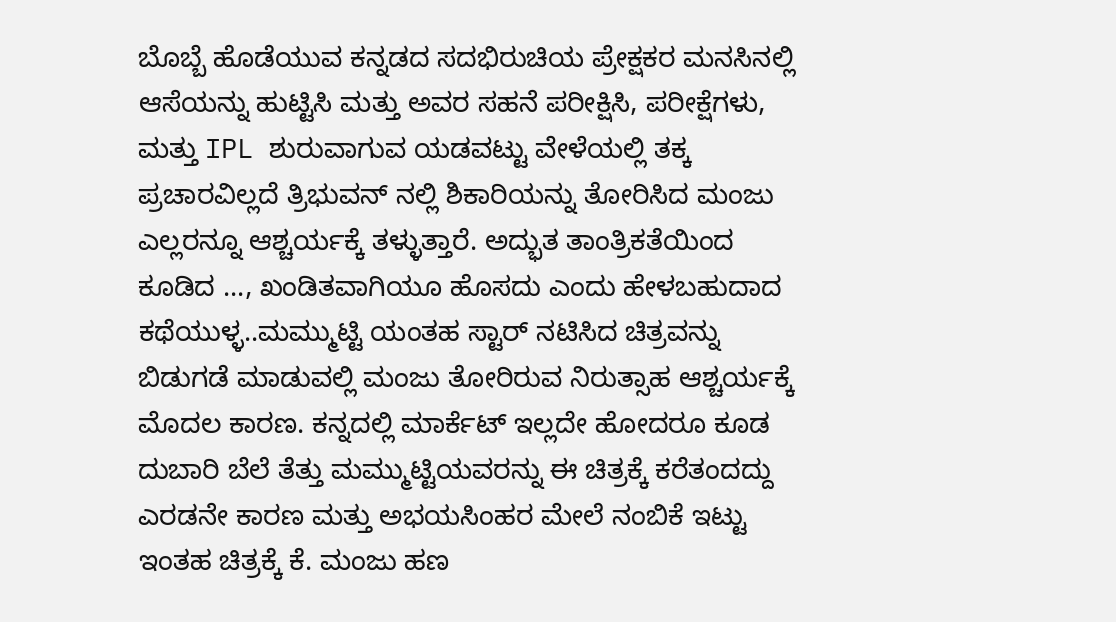ಬೊಬ್ಬೆ ಹೊಡೆಯುವ ಕನ್ನಡದ ಸದಭಿರುಚಿಯ ಪ್ರೇಕ್ಷಕರ ಮನಸಿನಲ್ಲಿ ಆಸೆಯನ್ನು ಹುಟ್ಟಿಸಿ ಮತ್ತು ಅವರ ಸಹನೆ ಪರೀಕ್ಷಿಸಿ, ಪರೀಕ್ಷೆಗಳು, ಮತ್ತು IPL ಶುರುವಾಗುವ ಯಡವಟ್ಟು ವೇಳೆಯಲ್ಲಿ ತಕ್ಕ ಪ್ರಚಾರವಿಲ್ಲದೆ ತ್ರಿಭುವನ್ ನಲ್ಲಿ ಶಿಕಾರಿಯನ್ನು ತೋರಿಸಿದ ಮಂಜು ಎಲ್ಲರನ್ನೂ ಆಶ್ಚರ್ಯಕ್ಕೆ ತಳ್ಳುತ್ತಾರೆ. ಅದ್ಭುತ ತಾಂತ್ರಿಕತೆಯಿಂದ ಕೂಡಿದ ..., ಖಂಡಿತವಾಗಿಯೂ ಹೊಸದು ಎಂದು ಹೇಳಬಹುದಾದ ಕಥೆಯುಳ್ಳ..ಮಮ್ಮುಟ್ಟಿ ಯಂತಹ ಸ್ಟಾರ್ ನಟಿಸಿದ ಚಿತ್ರವನ್ನು ಬಿಡುಗಡೆ ಮಾಡುವಲ್ಲಿ ಮಂಜು ತೋರಿರುವ ನಿರುತ್ಸಾಹ ಆಶ್ಚರ್ಯಕ್ಕೆ ಮೊದಲ ಕಾರಣ. ಕನ್ನದಲ್ಲಿ ಮಾರ್ಕೆಟ್ ಇಲ್ಲದೇ ಹೋದರೂ ಕೂಡ ದುಬಾರಿ ಬೆಲೆ ತೆತ್ತು ಮಮ್ಮುಟ್ಟಿಯವರನ್ನು ಈ ಚಿತ್ರಕ್ಕೆ ಕರೆತಂದದ್ದು ಎರಡನೇ ಕಾರಣ ಮತ್ತು ಅಭಯಸಿಂಹರ ಮೇಲೆ ನಂಬಿಕೆ ಇಟ್ಟು ಇಂತಹ ಚಿತ್ರಕ್ಕೆ ಕೆ. ಮಂಜು ಹಣ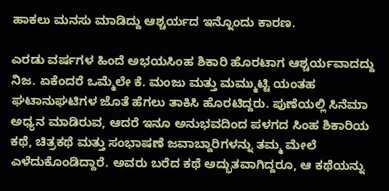ಹಾಕಲು ಮನಸು ಮಾಡಿದ್ದು ಆಶ್ಚರ್ಯದ ಇನ್ನೊಂದು ಕಾರಣ.

ಎರಡು ವರ್ಷಗಳ ಹಿಂದೆ ಅಭಯಸಿಂಹ ಶಿಕಾರಿ ಹೊರಟಾಗ ಆಶ್ಚರ್ಯವಾದದ್ದು ನಿಜ. ಏಕೆಂದರೆ ಒಮ್ಮೆಲೇ ಕೆ. ಮಂಜು ಮತ್ತು ಮಮ್ಮುಟ್ಟಿ ಯಂತಹ ಘಟಾನುಘಟಿಗಳ ಜೊತೆ ಹೆಗಲು ತಾಕಿಸಿ ಹೊರಟಿದ್ದರು. ಪುಣೆಯಲ್ಲಿ ಸಿನೆಮಾ ಅಧ್ಯನ ಮಾಡಿರುವ, ಆದರೆ ಇನೂ ಅನುಭವದಿಂದ ಪಳಗದ ಸಿಂಹ ಶಿಕಾರಿಯ ಕಥೆ, ಚಿತ್ರಕಥೆ ಮತ್ತು ಸಂಭಾಷಣೆ ಜವಾಬ್ದಾರಿಗಳನ್ನು ತಮ್ಮ ಮೇಲೆ ಎಳೆದುಕೊಂಡಿದ್ದಾರೆ. ಅವರು ಬರೆದ ಕಥೆ ಅದ್ಭುತವಾಗಿದ್ದರೂ, ಆ ಕಥೆಯನ್ನು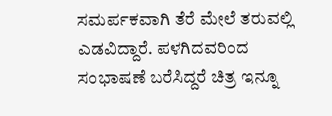ಸಮರ್ಪಕವಾಗಿ ತೆರೆ ಮೇಲೆ ತರುವಲ್ಲಿ ಎಡವಿದ್ದಾರೆ. ಪಳಗಿದವರಿಂದ ಸಂಭಾಷಣೆ ಬರೆಸಿದ್ದರೆ ಚಿತ್ರ ಇನ್ನೂ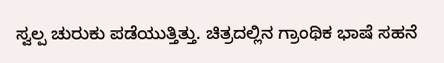ಸ್ವಲ್ಪ ಚುರುಕು ಪಡೆಯುತ್ತಿತ್ತು. ಚಿತ್ರದಲ್ಲಿನ ಗ್ರಾಂಥಿಕ ಭಾಷೆ ಸಹನೆ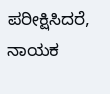ಪರೀಕ್ಷಿಸಿದರೆ, ನಾಯಕ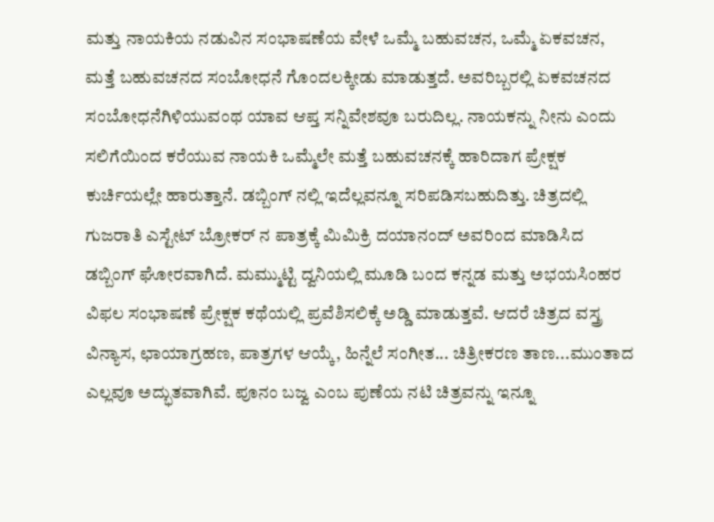ಮತ್ತು ನಾಯಕಿಯ ನಡುವಿನ ಸಂಭಾಷಣೆಯ ವೇಳೆ ಒಮ್ಮೆ ಬಹುವಚನ, ಒಮ್ಮೆ ಏಕವಚನ, ಮತ್ತೆ ಬಹುವಚನದ ಸಂಬೋಧನೆ ಗೊಂದಲಕ್ಕೀಡು ಮಾಡುತ್ತದೆ. ಅವರಿಬ್ಬರಲ್ಲಿ ಏಕವಚನದ ಸಂಬೋಧನೆಗಿಳಿಯುವಂಥ ಯಾವ ಆಪ್ತ ಸನ್ನಿವೇಶವೂ ಬರುದಿಲ್ಲ. ನಾಯಕನ್ನು ನೀನು ಎಂದು ಸಲಿಗೆಯಿಂದ ಕರೆಯುವ ನಾಯಕಿ ಒಮ್ಮೆಲೇ ಮತ್ತೆ ಬಹುವಚನಕ್ಕೆ ಹಾರಿದಾಗ ಪ್ರೇಕ್ಷಕ ಕುರ್ಚಿಯಲ್ಲೇ ಹಾರುತ್ತಾನೆ. ಡಬ್ಬಿಂಗ್ ನಲ್ಲಿ ಇದೆಲ್ಲವನ್ನೂ ಸರಿಪಡಿಸಬಹುದಿತ್ತು. ಚಿತ್ರದಲ್ಲಿ ಗುಜರಾತಿ ಎಸ್ಟೇಟ್ ಬ್ರೋಕರ್ ನ ಪಾತ್ರಕ್ಕೆ ಮಿಮಿಕ್ರಿ ದಯಾನಂದ್ ಅವರಿಂದ ಮಾಡಿಸಿದ ಡಬ್ಬಿಂಗ್ ಘೋರವಾಗಿದೆ. ಮಮ್ಮುಟ್ಟಿ ದ್ವನಿಯಲ್ಲಿ ಮೂಡಿ ಬಂದ ಕನ್ನಡ ಮತ್ತು ಅಭಯಸಿಂಹರ ವಿಫಲ ಸಂಭಾಷಣೆ ಪ್ರೇಕ್ಷಕ ಕಥೆಯಲ್ಲಿ ಪ್ರವೆಶಿಸಲಿಕ್ಕೆ ಅಡ್ಡಿ ಮಾಡುತ್ತವೆ. ಆದರೆ ಚಿತ್ರದ ವಸ್ತ್ರ ವಿನ್ಯಾಸ, ಛಾಯಾಗ್ರಹಣ, ಪಾತ್ರಗಳ ಆಯ್ಕೆ, ಹಿನ್ನೆಲೆ ಸಂಗೀತ... ಚಿತ್ರೀಕರಣ ತಾಣ...ಮುಂತಾದ ಎಲ್ಲವೂ ಅದ್ಭುತವಾಗಿವೆ. ಪೂನಂ ಬಜ್ವ ಎಂಬ ಪುಣೆಯ ನಟಿ ಚಿತ್ರವನ್ನು ಇನ್ನೂ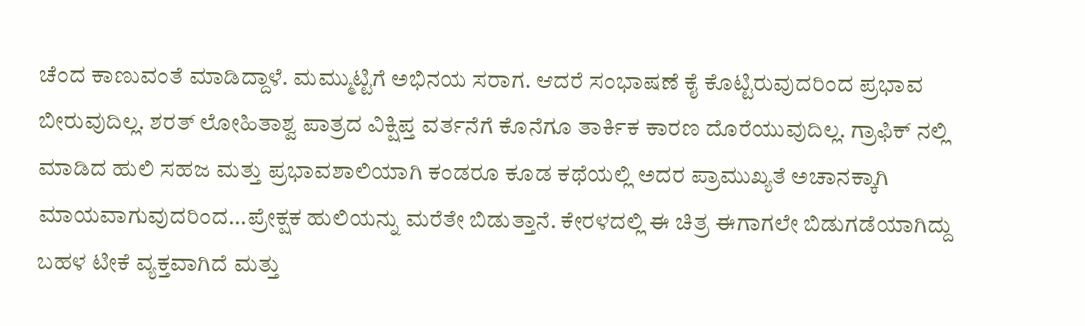ಚೆಂದ ಕಾಣುವಂತೆ ಮಾಡಿದ್ದಾಳೆ. ಮಮ್ಮುಟ್ಟಿಗೆ ಅಭಿನಯ ಸರಾಗ. ಆದರೆ ಸಂಭಾಷಣೆ ಕೈ ಕೊಟ್ಟಿರುವುದರಿಂದ ಪ್ರಭಾವ ಬೀರುವುದಿಲ್ಲ. ಶರತ್ ಲೋಹಿತಾಶ್ವ ಪಾತ್ರದ ವಿಕ್ಷಿಪ್ತ ವರ್ತನೆಗೆ ಕೊನೆಗೂ ತಾರ್ಕಿಕ ಕಾರಣ ದೊರೆಯುವುದಿಲ್ಲ. ಗ್ರಾಫಿಕ್ ನಲ್ಲಿ ಮಾಡಿದ ಹುಲಿ ಸಹಜ ಮತ್ತು ಪ್ರಭಾವಶಾಲಿಯಾಗಿ ಕಂಡರೂ ಕೂಡ ಕಥೆಯಲ್ಲಿ ಅದರ ಪ್ರಾಮುಖ್ಯತೆ ಅಚಾನಕ್ಕಾಗಿ ಮಾಯವಾಗುವುದರಿಂದ...ಪ್ರೇಕ್ಷಕ ಹುಲಿಯನ್ನು ಮರೆತೇ ಬಿಡುತ್ತಾನೆ. ಕೇರಳದಲ್ಲಿ ಈ ಚಿತ್ರ ಈಗಾಗಲೇ ಬಿಡುಗಡೆಯಾಗಿದ್ದು ಬಹಳ ಟೀಕೆ ವ್ಯಕ್ತವಾಗಿದೆ ಮತ್ತು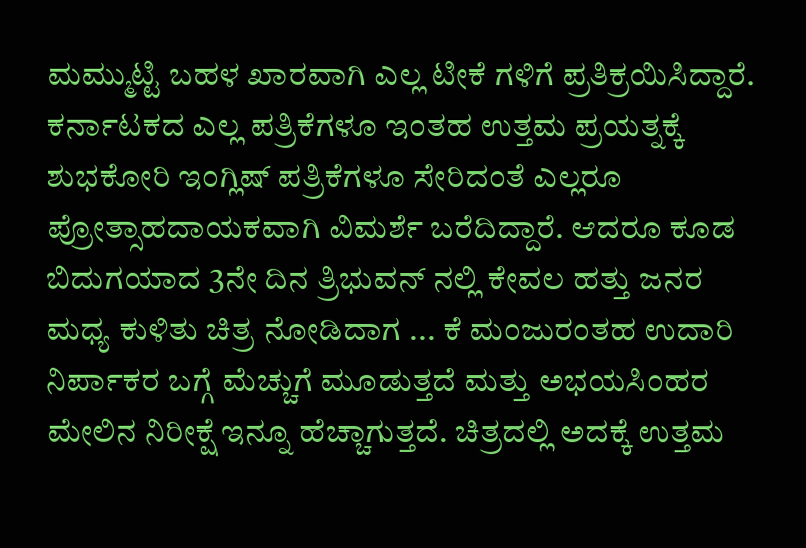ಮಮ್ಮುಟ್ಟಿ ಬಹಳ ಖಾರವಾಗಿ ಎಲ್ಲ ಟೀಕೆ ಗಳಿಗೆ ಪ್ರತಿಕ್ರಯಿಸಿದ್ದಾರೆ. ಕರ್ನಾಟಕದ ಎಲ್ಲ ಪತ್ರಿಕೆಗಳೂ ಇಂತಹ ಉತ್ತಮ ಪ್ರಯತ್ನಕ್ಕೆ ಶುಭಕೋರಿ ಇಂಗ್ಲಿಷ್ ಪತ್ರಿಕೆಗಳೂ ಸೇರಿದಂತೆ ಎಲ್ಲರೂ ಪ್ರೋತ್ಸಾಹದಾಯಕವಾಗಿ ವಿಮರ್ಶೆ ಬರೆದಿದ್ದಾರೆ. ಆದರೂ ಕೂಡ ಬಿದುಗಯಾದ 3ನೇ ದಿನ ತ್ರಿಭುವನ್ ನಲ್ಲಿ ಕೇವಲ ಹತ್ತು ಜನರ ಮಧ್ಯ ಕುಳಿತು ಚಿತ್ರ ನೋಡಿದಾಗ ... ಕೆ ಮಂಜುರಂತಹ ಉದಾರಿ ನಿರ್ಪಾಕರ ಬಗ್ಗೆ ಮೆಚ್ಚುಗೆ ಮೂಡುತ್ತದೆ ಮತ್ತು ಅಭಯಸಿಂಹರ ಮೇಲಿನ ನಿರೀಕ್ಷೆ ಇನ್ನೂ ಹೆಚ್ಚಾಗುತ್ತದೆ. ಚಿತ್ರದಲ್ಲಿ ಅದಕ್ಕೆ ಉತ್ತಮ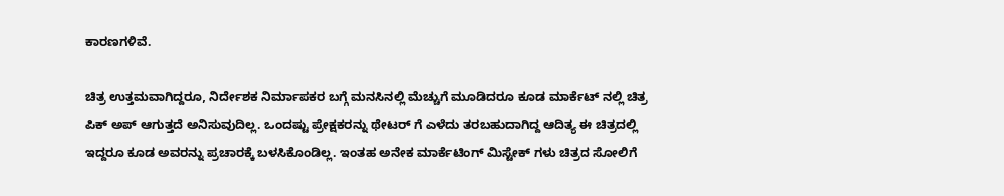ಕಾರಣಗಳಿವೆ.

ಚಿತ್ರ ಉತ್ತಮವಾಗಿದ್ದರೂ, ನಿರ್ದೇಶಕ ನಿರ್ಮಾಪಕರ ಬಗ್ಗೆ ಮನಸಿನಲ್ಲಿ ಮೆಚ್ಚುಗೆ ಮೂಡಿದರೂ ಕೂಡ ಮಾರ್ಕೆಟ್ ನಲ್ಲಿ ಚಿತ್ರ ಪಿಕ್ ಅಪ್ ಆಗುತ್ತದೆ ಅನಿಸುವುದಿಲ್ಲ. ಒಂದಷ್ಟು ಪ್ರೇಕ್ಷಕರನ್ನು ಥೇಟರ್ ಗೆ ಎಳೆದು ತರಬಹುದಾಗಿದ್ದ ಆದಿತ್ಯ ಈ ಚಿತ್ರದಲ್ಲಿ ಇದ್ದರೂ ಕೂಡ ಅವರನ್ನು ಪ್ರಚಾರಕ್ಕೆ ಬಳಸಿಕೊಂಡಿಲ್ಲ. ಇಂತಹ ಅನೇಕ ಮಾರ್ಕೆಟಿಂಗ್ ಮಿಸ್ಟೇಕ್ ಗಳು ಚಿತ್ರದ ಸೋಲಿಗೆ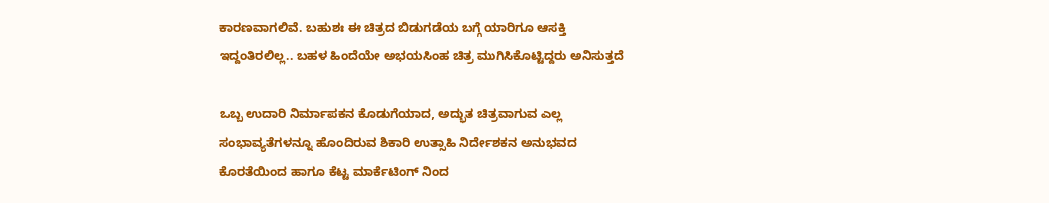ಕಾರಣವಾಗಲಿವೆ. ಬಹುಶಃ ಈ ಚಿತ್ರದ ಬಿಡುಗಡೆಯ ಬಗ್ಗೆ ಯಾರಿಗೂ ಆಸಕ್ತಿ ಇದ್ದಂತಿರಲಿಲ್ಲ.. ಬಹಳ ಹಿಂದೆಯೇ ಅಭಯಸಿಂಹ ಚಿತ್ರ ಮುಗಿಸಿಕೊಟ್ಟಿದ್ದರು ಅನಿಸುತ್ತದೆ

ಒಬ್ಬ ಉದಾರಿ ನಿರ್ಮಾಪಕನ ಕೊಡುಗೆಯಾದ, ಅದ್ಭುತ ಚಿತ್ರವಾಗುವ ಎಲ್ಲ ಸಂಭಾವ್ಯತೆಗಳನ್ನೂ ಹೊಂದಿರುವ ಶಿಕಾರಿ ಉತ್ಸಾಹಿ ನಿರ್ದೇಶಕನ ಅನುಭವದ ಕೊರತೆಯಿಂದ ಹಾಗೂ ಕೆಟ್ಟ ಮಾರ್ಕೆಟಿಂಗ್ ನಿಂದ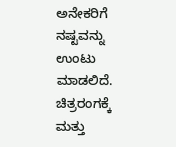ಅನೇಕರಿಗೆ ನಷ್ಟವನ್ನು ಉಂಟು ಮಾಡಲಿದೆ. ಚಿತ್ರರಂಗಕ್ಕೆ ಮತ್ತು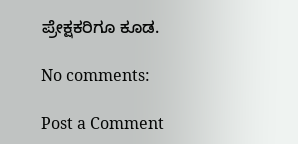ಪ್ರೇಕ್ಷಕರಿಗೂ ಕೂಡ.

No comments:

Post a Comment